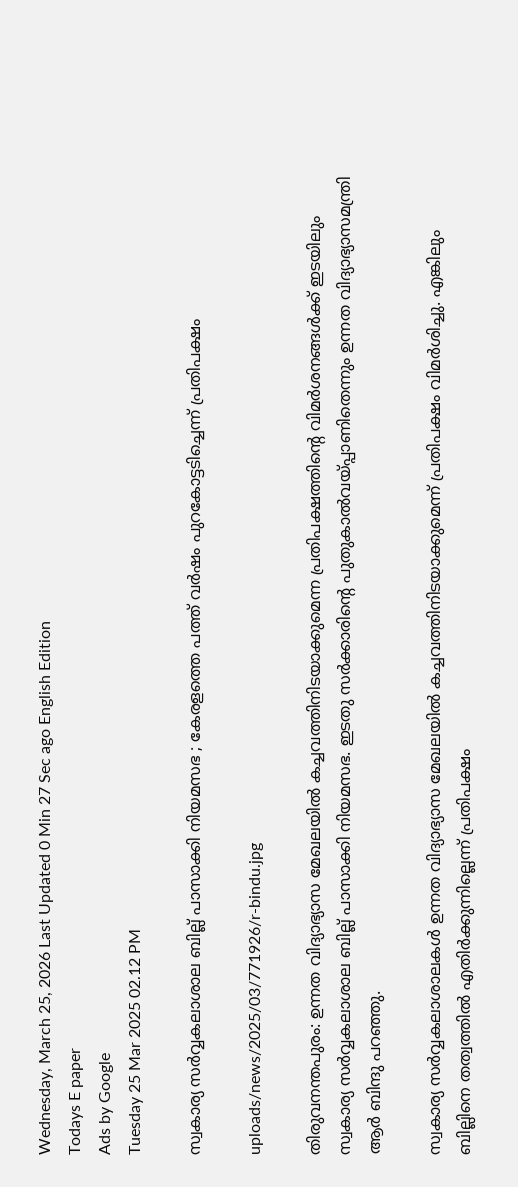Wednesday, March 25, 2026 Last Updated 0 Min 27 Sec ago English Edition
Todays E paper
Ads by Google
Tuesday 25 Mar 2025 02.12 PM

സ്വകാര്യ സര്‍വ്വകലാശാല ബില്ല് പാസാക്കി നിയമസഭ ; കേരളത്തെ പത്ത് വര്‍ഷം പുറകോട്ടടിച്ചെന്ന് പ്രതിപക്ഷം

uploads/news/2025/03/771926/r-bindu.jpg

തിരുവനന്തപുരം: ഉന്നത വിദ്യാഭ്യാസ മേഖലയില്‍ കച്ചവത്തിനിടയാക്കുമെന്ന പ്രതിപക്ഷത്തിന്റെ വിമര്‍ശനങ്ങള്‍ക്ക് ഇടയിലും സ്വകാര്യ സര്‍വ്വകലാശാല ബില്ല് പാസാക്കി നിയമസഭ. ഇടതു സര്‍ക്കാരിന്റെ പുതുകാല്‍വയ്പ്പാണിതെന്നും ഉന്നത വിദ്യാഭ്യാസമന്ത്രി ആര്‍ ബിന്ദു പറഞ്ഞു.

സ്വകാര്യ സര്‍വ്വകലാശാലകള്‍ ഉന്നത വിദ്യാഭ്യാസ മേഖലയില്‍ കച്ചവത്തിനിടയാക്കുമെന്ന് പ്രതിപക്ഷം വിമര്‍ശിച്ചു. എങ്കിലും ബില്ലിനെ തത്വത്തില്‍ എതിര്‍ക്കുന്നില്ലെന്ന് പ്രതിപക്ഷം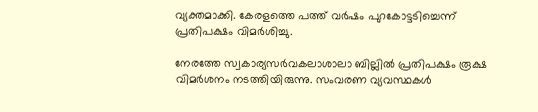വ്യക്തമാക്കി. കേരളത്തെ പത്ത് വര്‍ഷം പുറകോട്ടടിച്ചെന്ന് പ്രതിപക്ഷം വിമര്‍ശിച്ചു.

നേരത്തേ സ്വകാര്യസര്‍വകലാശാലാ ബില്ലില്‍ പ്രതിപക്ഷം രൂക്ഷ വിമര്‍ശനം നടത്തിയിരുന്നു. സംവരണ വ്യവസ്ഥകള്‍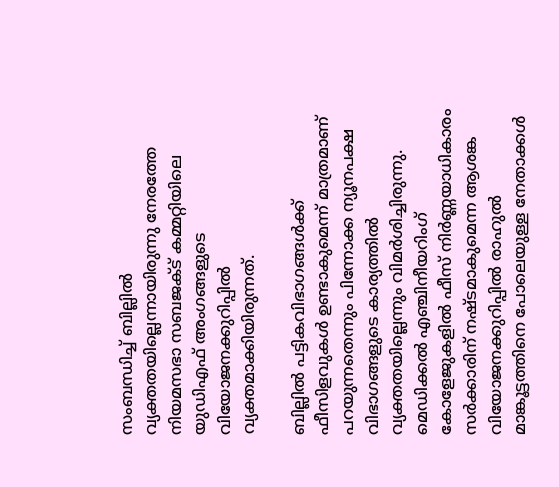സംബന്ധിച്ച് ബില്ലില്‍ വ്യക്തതയില്ലെന്നായിരുന്നു നേരത്തേ നിയമസഭാ സബജക്ട് കമ്മറ്റിയിലെ യുഡിഎഫ് അംഗങ്ങളുടെ വിയോജനക്കുറിപ്പില്‍ വ്യക്തമാക്കിയിരുന്നത്.

ബില്ലില്‍ പട്ടികവിഭാഗങ്ങള്‍ക്ക് ഫീസിളവുകള്‍ ഉണ്ടാകുമെന്ന് മാത്രമാണ് പറയുന്നതെന്നും പിന്നോക്ക ന്യൂനപക്ഷ വിഭാഗങ്ങളുടെ കാര്യത്തില്‍ വ്യക്തതയില്ലെന്നും വിമര്‍ശിച്ചിരുന്നു. മെഡിക്കല്‍ എഞ്ചിനീയറിംഗ് കോളേജുകളില്‍ ഫീസ് നിര്‍ണ്ണയാധികാരം സര്‍ക്കാരിന് നഷ്ടമാകുമെന്ന ആശങ്ക വിയോജനക്കുറിപ്പില്‍ രാഹുല്‍ മാങ്കൂട്ടത്തിനെ പോലെയുള്ള നേതാക്കള്‍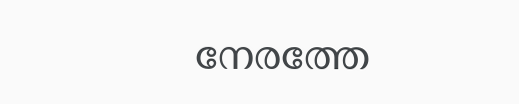നേരത്തേ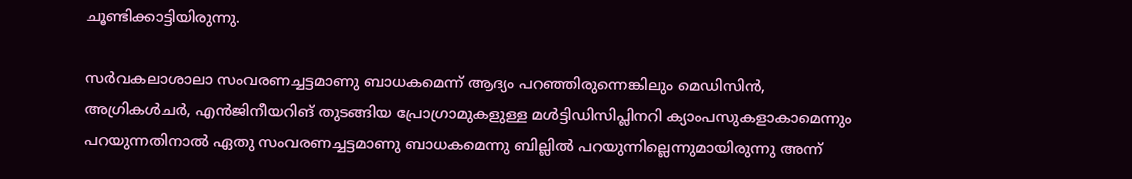ചൂണ്ടിക്കാട്ടിയിരുന്നു.

സര്‍വകലാശാലാ സംവരണച്ചട്ടമാണു ബാധകമെന്ന് ആദ്യം പറഞ്ഞിരുന്നെങ്കിലും മെഡിസിന്‍, അഗ്രികള്‍ചര്‍, എന്‍ജിനീയറിങ് തുടങ്ങിയ പ്രോഗ്രാമുകളുള്ള മള്‍ട്ടിഡിസിപ്ലിനറി ക്യാംപസുകളാകാമെന്നും പറയുന്നതിനാല്‍ ഏതു സംവരണച്ചട്ടമാണു ബാധകമെന്നു ബില്ലില്‍ പറയുന്നില്ലെന്നുമായിരുന്നു അന്ന്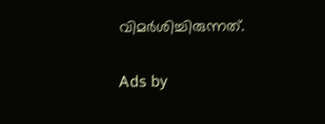വിമര്‍ശിച്ചിരുന്നത്.

Ads by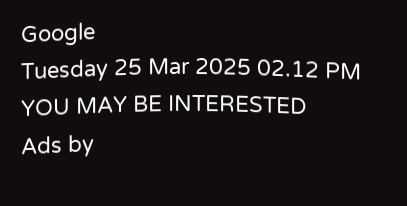Google
Tuesday 25 Mar 2025 02.12 PM
YOU MAY BE INTERESTED
Ads by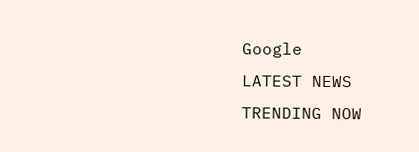Google
LATEST NEWS
TRENDING NOW